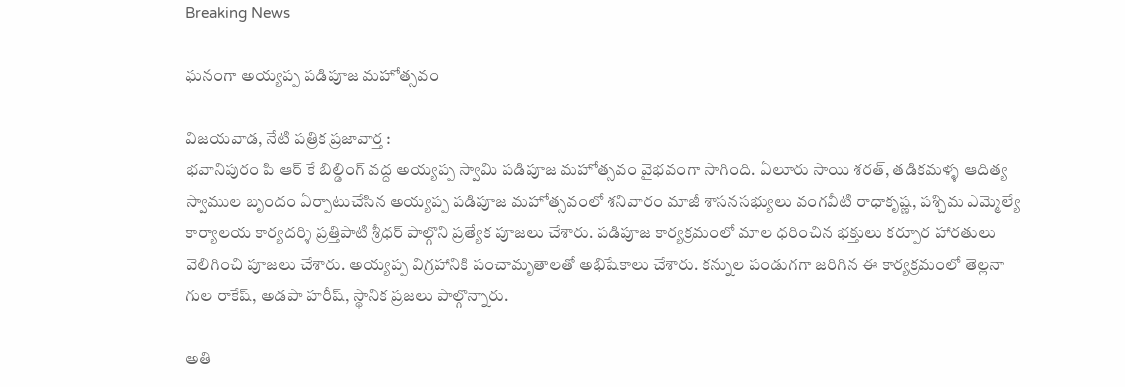Breaking News

ఘనంగా అయ్యప్ప పడిపూజ మహోత్సవం

విజయవాడ, నేటి పత్రిక ప్రజావార్త :
భవానిపురం పి ఆర్ కే బిల్డింగ్ వద్ద అయ్యప్ప స్వామి పడిపూజ మహోత్సవం వైభవంగా సాగింది. ఏలూరు సాయి శరత్, తడికమళ్ళ ఆదిత్య స్వాముల బృందం ఏర్పాటుచేసిన అయ్యప్ప పడిపూజ మహోత్సవంలో శనివారం మాజీ శాసనసభ్యులు వంగవీటి రాధాకృష్ణ, పశ్చిమ ఎమ్మెల్యే కార్యాలయ కార్యదర్శి ప్రత్తిపాటి శ్రీధర్ పాల్గొని ప్రత్యేక పూజలు చేశారు. పడిపూజ కార్యక్రమంలో మాల ధరించిన భక్తులు కర్పూర హారతులు వెలిగించి పూజలు చేశారు. అయ్యప్ప విగ్రహానికి పంచామృతాలతో అభిషేకాలు చేశారు. కన్నుల పండుగగా జరిగిన ఈ కార్యక్రమంలో తెల్లనా గుల రాకేష్, అడపా హరీష్, స్థానిక ప్రజలు పాల్గొన్నారు.

అతి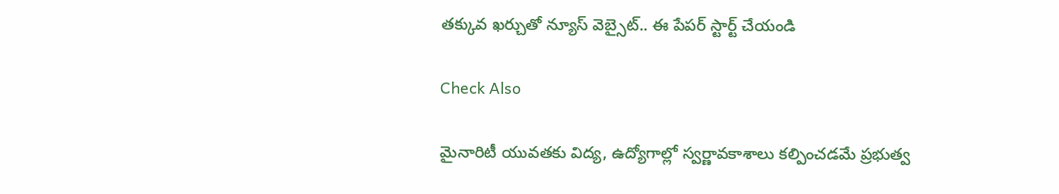తక్కువ ఖర్చుతో న్యూస్ వెబ్సైట్.. ఈ పేపర్ స్టార్ట్ చేయండి

Check Also

మైనారిటీ యువతకు విద్య, ఉద్యోగాల్లో స్వర్ణావకాశాలు కల్పించడమే ప్రభుత్వ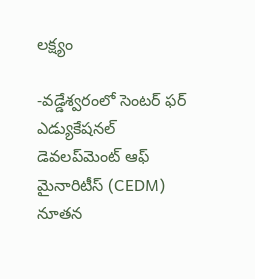లక్ష్యం

-వడ్డేశ్వరంలో సెంటర్ ఫర్ ఎడ్యుకేషనల్ డెవలప్‌మెంట్ ఆఫ్ మైనారిటీస్ (CEDM) నూతన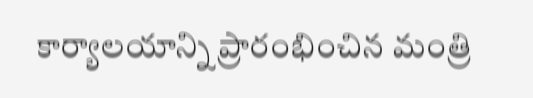కార్యాలయాన్ని ప్రారంభించిన మంత్రి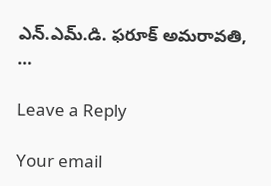ఎన్.ఎమ్.డి. ఫరూక్ అమరావతి, …

Leave a Reply

Your email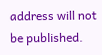address will not be published.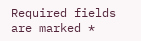Required fields are marked *